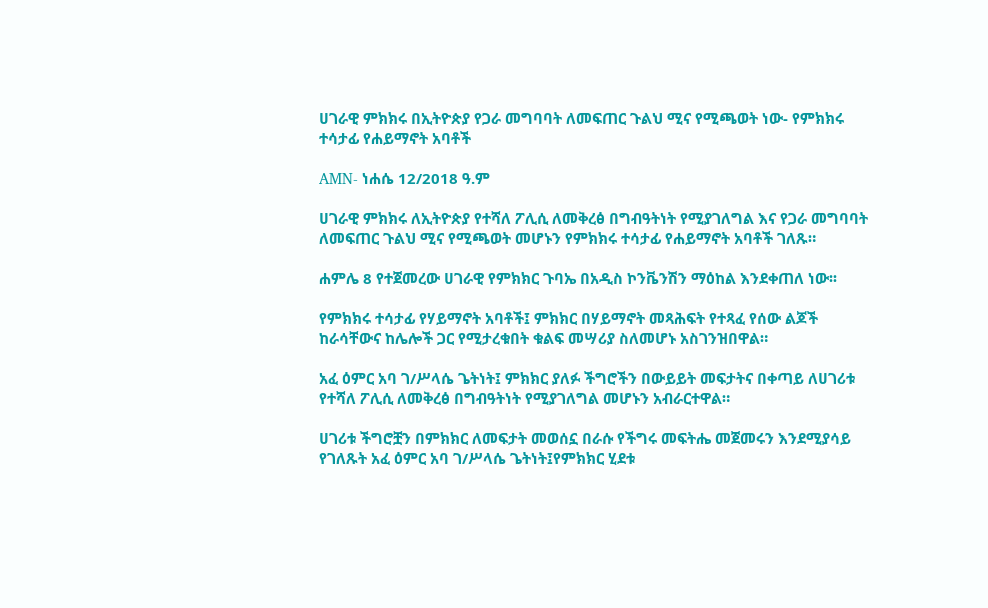ሀገራዊ ምክክሩ በኢትዮጵያ የጋራ መግባባት ለመፍጠር ጉልህ ሚና የሚጫወት ነው- የምክክሩ ተሳታፊ የሐይማኖት አባቶች

AMN- ነሐሴ 12/2018 ዓ.ም

ሀገራዊ ምክክሩ ለኢትዮጵያ የተሻለ ፖሊሲ ለመቅረፅ በግብዓትነት የሚያገለግል እና የጋራ መግባባት ለመፍጠር ጉልህ ሚና የሚጫወት መሆኑን የምክክሩ ተሳታፊ የሐይማኖት አባቶች ገለጹ።

ሐምሌ 8 የተጀመረው ሀገራዊ የምክክር ጉባኤ በአዲስ ኮንቬንሽን ማዕከል እንደቀጠለ ነው፡፡

የምክክሩ ተሳታፊ የሃይማኖት አባቶች፤ ምክክር በሃይማኖት መጻሕፍት የተጻፈ የሰው ልጆች ከራሳቸውና ከሌሎች ጋር የሚታረቁበት ቁልፍ መሣሪያ ስለመሆኑ አስገንዝበዋል።

አፈ ዕምር አባ ገ/ሥላሴ ጌትነት፤ ምክክር ያለፉ ችግሮችን በውይይት መፍታትና በቀጣይ ለሀገሪቱ የተሻለ ፖሊሲ ለመቅረፅ በግብዓትነት የሚያገለግል መሆኑን አብራርተዋል።

ሀገሪቱ ችግሮቿን በምክክር ለመፍታት መወሰኗ በራሱ የችግሩ መፍትሔ መጀመሩን እንደሚያሳይ የገለጹት አፈ ዕምር አባ ገ/ሥላሴ ጌትነት፤የምክክር ሂደቱ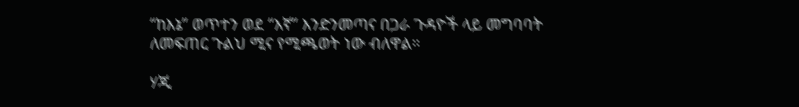“ከእኔ” ወጥተን ወደ “እኛ” እንድንመጣና በጋራ ጉዳዮች ላይ መግባባት ለመፍጠር ጉልህ ሚና የሚጫወት ነው ብለዋል።

ሃጂ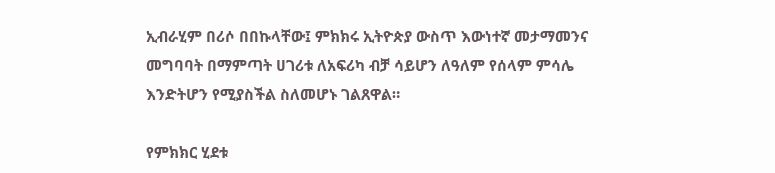ኢብራሂም በሪሶ በበኩላቸው፤ ምክክሩ ኢትዮጵያ ውስጥ እውነተኛ መታማመንና መግባባት በማምጣት ሀገሪቱ ለአፍሪካ ብቻ ሳይሆን ለዓለም የሰላም ምሳሌ እንድትሆን የሚያስችል ስለመሆኑ ገልጸዋል።

የምክክር ሂደቱ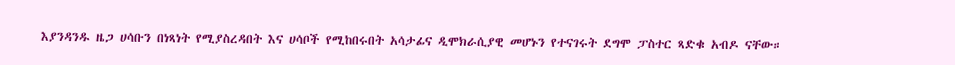እያንዳንዱ ዜጋ ሀሳቡን በነጻነት የሚያስረዳበት እና ሀሳቦች የሚከበሩበት አሳታፊና ዲሞክራሲያዊ መሆኑን የተናገሩት ደግሞ ፓስተር ጻድቁ አብዶ ናቸው።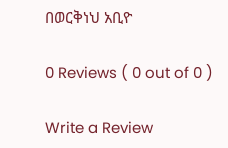በወርቅነህ አቢዮ

0 Reviews ( 0 out of 0 )

Write a Review